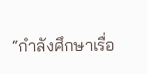“กำลังศึกษาเรื่อ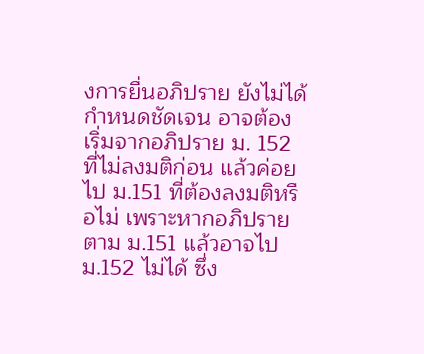งการยื่นอภิปราย ยังไม่ได้กำหนดชัดเจน อาจต้องเริ่มจากอภิปราย ม. 152 ที่ไม่ลงมติก่อน แล้วค่อยไป ม.151 ที่ต้องลงมติหรือไม่ เพราะหากอภิปรายตาม ม.151 แล้วอาจไป ม.152 ไม่ได้ ซึ่ง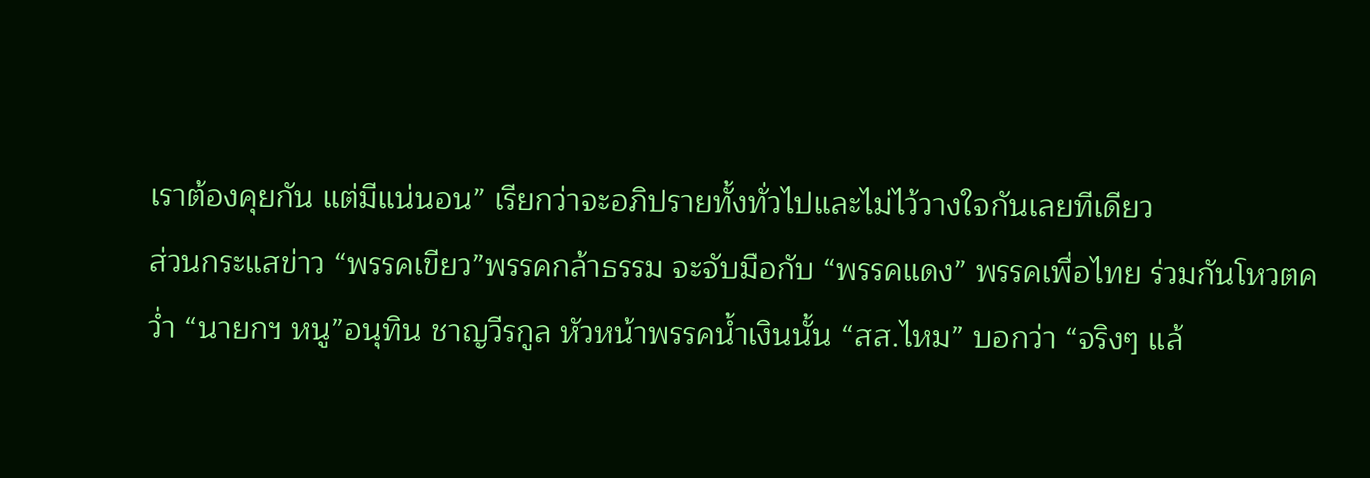เราต้องคุยกัน แต่มีแน่นอน” เรียกว่าจะอภิปรายทั้งทั่วไปและไม่ไว้วางใจกันเลยทีเดียว
ส่วนกระแสข่าว “พรรคเขียว”พรรคกล้าธรรม จะจับมือกับ “พรรคแดง” พรรคเพื่อไทย ร่วมกันโหวตคว่ำ “นายกฯ หนู”อนุทิน ชาญวีรกูล หัวหน้าพรรคน้ำเงินนั้น “สส.ไหม” บอกว่า “จริงๆ แล้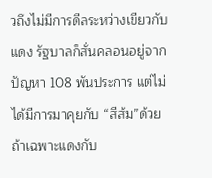วถึงไม่มีการดีลระหว่างเขียวกับแดง รัฐบาลก็สั่นคลอนอยู่จากปัญหา 108 พันประการ แต่ไม่ได้มีการมาคุยกับ “สีส้ม”ด้วย ถ้าเฉพาะแดงกับ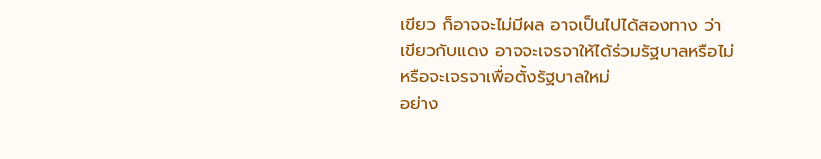เขียว ก็อาจจะไม่มีผล อาจเป็นไปได้สองทาง ว่า เขียวกับแดง อาจจะเจรจาให้ได้ร่วมรัฐบาลหรือไม่ หรือจะเจรจาเพื่อตั้งรัฐบาลใหม่
อย่าง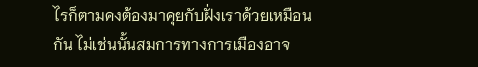ไรก็ตามคงต้องมาคุยกับฝั่งเราด้วยเหมือนกัน ไม่เช่นนั้นสมการทางการเมืองอาจ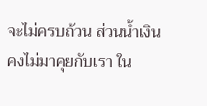จะไม่ครบถ้วน ส่วนน้ำเงินคงไม่มาคุยกับเรา ใน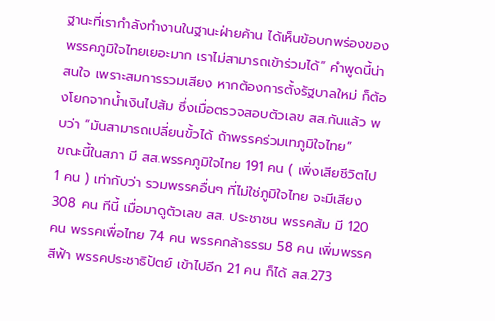ฐานะที่เรากำลังทำงานในฐานะฝ่ายค้าน ได้เห็นข้อบกพร่องของพรรคภูมิใจไทยเยอะมาก เราไม่สามารถเข้าร่วมได้” คำพูดนี้น่าสนใจ เพราะสมการรวมเสียง หากต้องการตั้งรัฐบาลใหม่ ก็ต้องโยกจากน้ำเงินไปส้ม ซึ่งเมื่อตรวจสอบตัวเลข สส.กันแล้ว พบว่า “มันสามารถเปลี่ยนขั้วได้ ถ้าพรรคร่วมเทภูมิใจไทย”
ขณะนี้ในสภา มี สส.พรรคภูมิใจไทย 191 คน ( เพิ่งเสียชีวิตไป 1 คน ) เท่ากับว่า รวมพรรคอื่นๆ ที่ไม่ใช่ภูมิใจไทย จะมีเสียง 308 คน ทีนี้ เมื่อมาดูตัวเลข สส. ประชาชน พรรคส้ม มี 120 คน พรรคเพื่อไทย 74 คน พรรคกล้าธรรม 58 คน เพิ่มพรรคสีฟ้า พรรคประชาธิปัตย์ เข้าไปอีก 21 คน ก็ได้ สส.273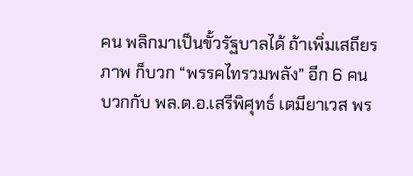คน พลิกมาเป็นขั้วรัฐบาลได้ ถ้าเพิ่มเสถียรภาพ ก็บวก “พรรคไทรวมพลัง” อีก 6 คน บวกกับ พล.ต.อ.เสรีพิศุทธ์ เตมียาเวส พร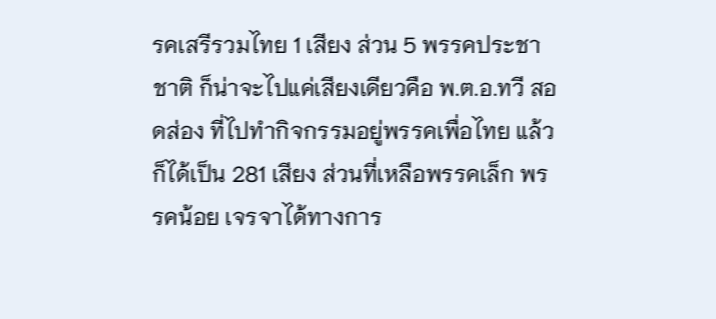รคเสรีรวมไทย 1 เสียง ส่วน 5 พรรคประชาชาติ ก็น่าจะไปแค่เสียงเดียวคือ พ.ต.อ.ทวี สอดส่อง ที่ไปทำกิจกรรมอยู่พรรคเพื่อไทย แล้ว
ก็ได้เป็น 281 เสียง ส่วนที่เหลือพรรคเล็ก พรรคน้อย เจรจาได้ทางการ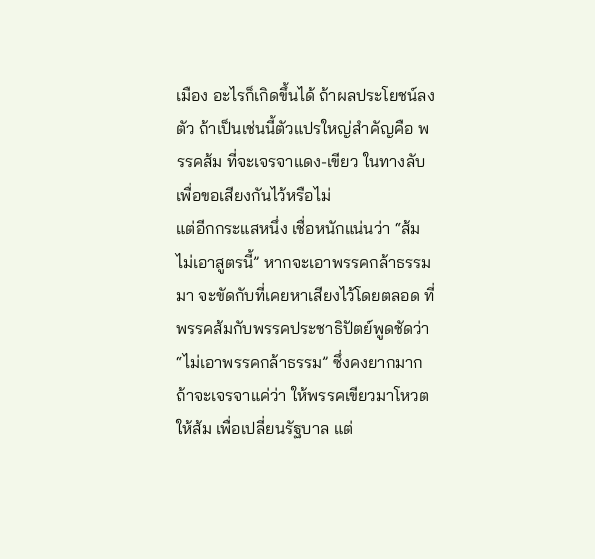เมือง อะไรก็เกิดขึ้นได้ ถ้าผลประโยชน์ลงตัว ถ้าเป็นเช่นนี้ตัวแปรใหญ่สำคัญคือ พรรคส้ม ที่จะเจรจาแดง-เขียว ในทางลับเพื่อขอเสียงกันไว้หรือไม่
แต่อีกกระแสหนึ่ง เชื่อหนักแน่นว่า “ส้มไม่เอาสูตรนี้” หากจะเอาพรรคกล้าธรรมมา จะขัดกับที่เคยหาเสียงไว้โดยตลอด ที่พรรคส้มกับพรรคประชาธิปัตย์พูดชัดว่า “ไม่เอาพรรคกล้าธรรม” ซึ่งคงยากมากถ้าจะเจรจาแค่ว่า ให้พรรคเขียวมาโหวตให้ส้ม เพื่อเปลี่ยนรัฐบาล แต่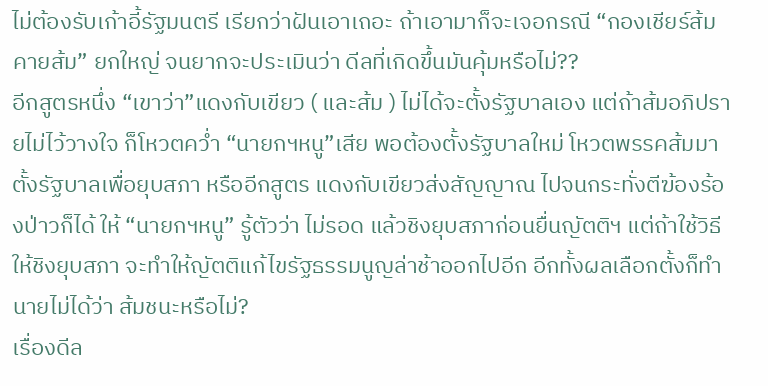ไม่ต้องรับเก้าอี้รัฐมนตรี เรียกว่าฝันเอาเถอะ ถ้าเอามาก็จะเจอกรณี “กองเชียร์ส้มคายส้ม” ยกใหญ่ จนยากจะประเมินว่า ดีลที่เกิดขึ้นมันคุ้มหรือไม่??
อีกสูตรหนึ่ง “เขาว่า”แดงกับเขียว ( และส้ม ) ไม่ได้จะตั้งรัฐบาลเอง แต่ถ้าส้มอภิปรายไม่ไว้วางใจ ก็โหวตคว่ำ “นายกฯหนู”เสีย พอต้องตั้งรัฐบาลใหม่ โหวตพรรคส้มมาตั้งรัฐบาลเพื่อยุบสภา หรืออีกสูตร แดงกับเขียวส่งสัญญาณ ไปจนกระทั่งตีฆ้องร้องป่าวก็ได้ ให้ “นายกฯหนู” รู้ตัวว่า ไม่รอด แล้วชิงยุบสภาก่อนยื่นญัตติฯ แต่ถ้าใช้วิธีให้ชิงยุบสภา จะทำให้ญัตติแก้ไขรัฐธรรมนูญล่าช้าออกไปอีก อีกทั้งผลเลือกตั้งก็ทำนายไม่ได้ว่า ส้มชนะหรือไม่?
เรื่องดีล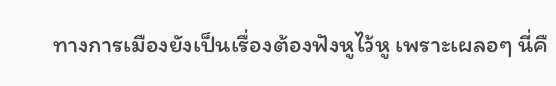ทางการเมืองยังเป็นเรื่องต้องฟังหูไว้หู เพราะเผลอๆ นี่คื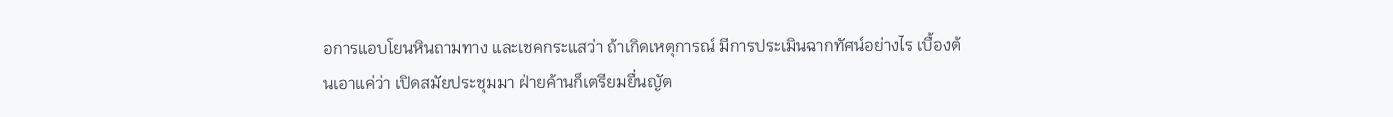อการแอบโยนหินถามทาง และเชคกระแสว่า ถ้าเกิดเหตุการณ์ มีการประเมินฉากทัศน์อย่างไร เบื้องต้นเอาแค่ว่า เปิดสมัยประชุมมา ฝ่ายค้านก็เตรียมยื่นญัต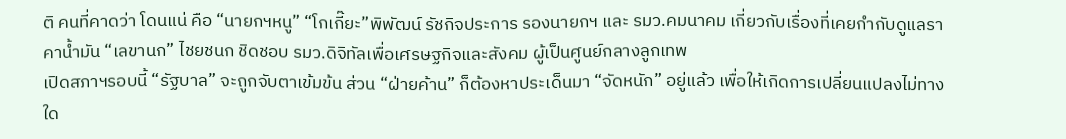ติ คนที่คาดว่า โดนแน่ คือ “นายกฯหนู” “โกเกี๊ยะ”พิพัฒน์ รัชกิจประการ รองนายกฯ และ รมว.คมนาคม เกี่ยวกับเรื่องที่เคยกำกับดูแลราคาน้ำมัน “เลขานก” ไชยชนก ชิดชอบ รมว.ดิจิทัลเพื่อเศรษฐกิจและสังคม ผู้เป็นศูนย์กลางลูกเทพ
เปิดสภาฯรอบนี้ “รัฐบาล” จะถูกจับตาเข้มข้น ส่วน “ฝ่ายค้าน” ก็ต้องหาประเด็นมา “จัดหนัก” อยู่แล้ว เพื่อให้เกิดการเปลี่ยนแปลงไม่ทางใด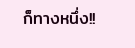ก็ทางหนึ่ง!!